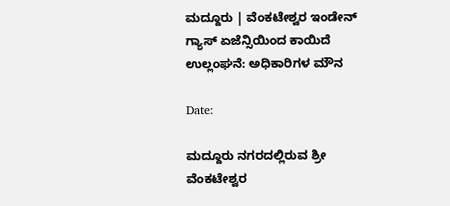ಮದ್ದೂರು | ವೆಂಕಟೇಶ್ವರ ಇಂಡೇನ್ ಗ್ಯಾಸ್ ಏಜೆನ್ಸಿಯಿಂದ ಕಾಯಿದೆ ಉಲ್ಲಂಘನೆ: ಅಧಿಕಾರಿಗಳ ಮೌನ

Date:

ಮದ್ದೂರು ನಗರದಲ್ಲಿರುವ ಶ್ರೀ ವೆಂಕಟೇಶ್ವರ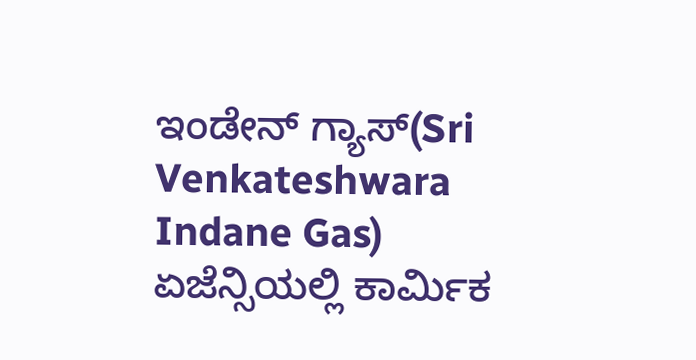ಇಂಡೇನ್ ಗ್ಯಾಸ್(Sri Venkateshwara Indane Gas) ಏಜೆನ್ಸಿಯಲ್ಲಿ ಕಾರ್ಮಿಕ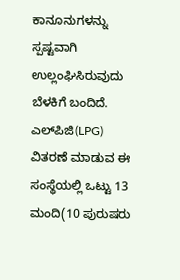ಕಾನೂನುಗಳನ್ನು ಸ್ಪಷ್ಟವಾಗಿ ಉಲ್ಲಂಘಿಸಿರುವುದು ಬೆಳಕಿಗೆ ಬಂದಿದೆ. ಎಲ್‌ಪಿಜಿ(LPG) ವಿತರಣೆ ಮಾಡುವ ಈ ಸಂಸ್ಥೆಯಲ್ಲಿ ಒಟ್ಟು 13 ಮಂದಿ(10 ಪುರುಷರು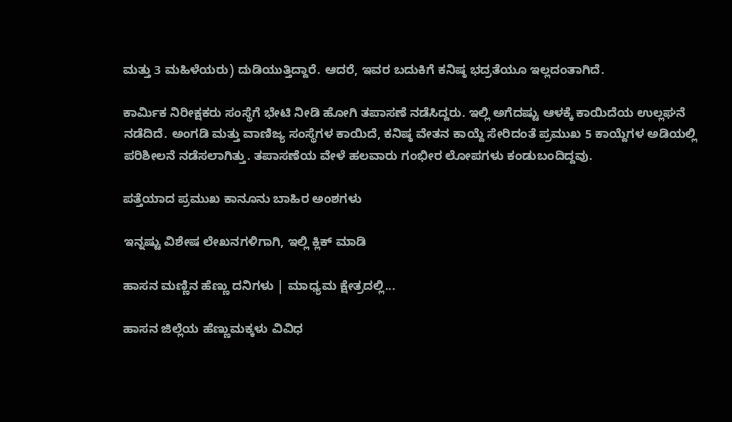ಮತ್ತು 3 ಮಹಿಳೆಯರು) ದುಡಿಯುತ್ತಿದ್ದಾರೆ. ಆದರೆ, ಇವರ ಬದುಕಿಗೆ ಕನಿಷ್ಠ ಭದ್ರತೆಯೂ ಇಲ್ಲದಂತಾಗಿದೆ.

ಕಾರ್ಮಿಕ ನಿರೀಕ್ಷಕರು ಸಂಸ್ಥೆಗೆ ಭೇಟಿ ನೀಡಿ ಹೋಗಿ ತಪಾಸಣೆ ನಡೆಸಿದ್ದರು. ಇಲ್ಲಿ ಅಗೆದಷ್ಟು ಆಳಕ್ಕೆ ಕಾಯಿದೆಯ ಉಲ್ಲಘನೆ ನಡೆದಿದೆ. ಅಂಗಡಿ ಮತ್ತು ವಾಣಿಜ್ಯ ಸಂಸ್ಥೆಗಳ ಕಾಯಿದೆ, ಕನಿಷ್ಠ ವೇತನ ಕಾಯ್ದೆ ಸೇರಿದಂತೆ ಪ್ರಮುಖ 5 ಕಾಯ್ದೆಗಳ ಅಡಿಯಲ್ಲಿ ಪರಿಶೀಲನೆ ನಡೆಸಲಾಗಿತ್ತು. ತಪಾಸಣೆಯ ವೇಳೆ ಹಲವಾರು ಗಂಭೀರ ಲೋಪಗಳು ಕಂಡುಬಂದಿದ್ದವು.

ಪತ್ತೆಯಾದ ಪ್ರಮುಖ ಕಾನೂನು ಬಾಹಿರ ಅಂಶಗಳು

ಇನ್ನಷ್ಟು ವಿಶೇಷ ಲೇಖನಗಳಿಗಾಗಿ, ಇಲ್ಲಿ ಕ್ಲಿಕ್ ಮಾಡಿ

ಹಾಸನ ಮಣ್ಣಿನ ಹೆಣ್ಣು ದನಿಗಳು | ಮಾಧ್ಯಮ ಕ್ಷೇತ್ರದಲ್ಲಿ...

ಹಾಸನ ಜಿಲ್ಲೆಯ ಹೆಣ್ಣುಮಕ್ಕಳು ವಿವಿಧ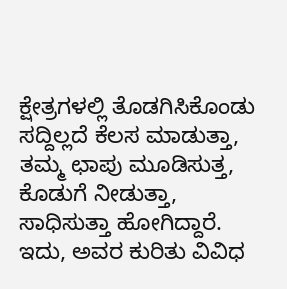ಕ್ಷೇತ್ರಗಳಲ್ಲಿ ತೊಡಗಿಸಿಕೊಂಡು ಸದ್ದಿಲ್ಲದೆ ಕೆಲಸ ಮಾಡುತ್ತಾ, ತಮ್ಮ ಛಾಪು ಮೂಡಿಸುತ್ತ, ಕೊಡುಗೆ ನೀಡುತ್ತಾ, ಸಾಧಿಸುತ್ತಾ ಹೋಗಿದ್ದಾರೆ. ಇದು, ಅವರ ಕುರಿತು ವಿವಿಧ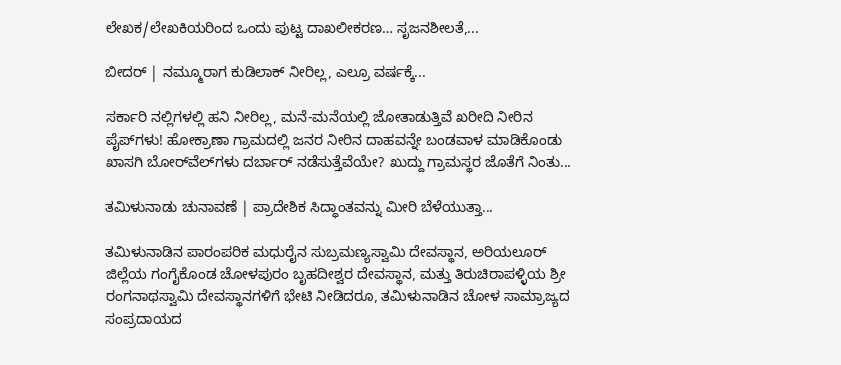ಲೇಖಕ/ಲೇಖಕಿಯರಿಂದ ಒಂದು ಪುಟ್ಟ ದಾಖಲೀಕರಣ… ಸೃಜನಶೀಲತೆ,...

ಬೀದರ್ | ನಮ್ಮೂರಾಗ ಕುಡಿಲಾಕ್ ನೀರಿಲ್ಲ, ಎಲ್ರೂ ವರ್ಷಕ್ಕೆ...

ಸರ್ಕಾರಿ ನಲ್ಲಿಗಳಲ್ಲಿ ಹನಿ ನೀರಿಲ್ಲ, ಮನೆ-ಮನೆಯಲ್ಲಿ ಜೋತಾಡುತ್ತಿವೆ ಖರೀದಿ ನೀರಿನ ಪೈಪ್‌ಗಳು! ಹೋಕ್ರಾಣಾ ಗ್ರಾಮದಲ್ಲಿ ಜನರ ನೀರಿನ ದಾಹವನ್ನೇ ಬಂಡವಾಳ ಮಾಡಿಕೊಂಡು ಖಾಸಗಿ ಬೋರ್‌ವೆಲ್‌ಗಳು ದರ್ಬಾರ್‌ ನಡೆಸುತ್ತೆವೆಯೇ? ಖುದ್ದು ಗ್ರಾಮಸ್ಥರ ಜೊತೆಗೆ ನಿಂತು...

ತಮಿಳುನಾಡು ಚುನಾವಣೆ | ಪ್ರಾದೇಶಿಕ ಸಿದ್ಧಾಂತವನ್ನು ಮೀರಿ ಬೆಳೆಯುತ್ತಾ...

ತಮಿಳುನಾಡಿನ ಪಾರಂಪರಿಕ ಮಧುರೈನ ಸುಬ್ರಮಣ್ಯಸ್ವಾಮಿ ದೇವಸ್ಥಾನ, ಅರಿಯಲೂರ್ ಜಿಲ್ಲೆಯ ಗಂಗೈಕೊಂಡ ಚೋಳಪುರಂ ಬೃಹದೀಶ್ವರ ದೇವಸ್ಥಾನ, ಮತ್ತು ತಿರುಚಿರಾಪಳ್ಳಿಯ ಶ್ರೀ ರಂಗನಾಥಸ್ವಾಮಿ ದೇವಸ್ಥಾನಗಳಿಗೆ ಭೇಟಿ ನೀಡಿದರೂ, ತಮಿಳುನಾಡಿನ ಚೋಳ ಸಾಮ್ರಾಜ್ಯದ ಸಂಪ್ರದಾಯದ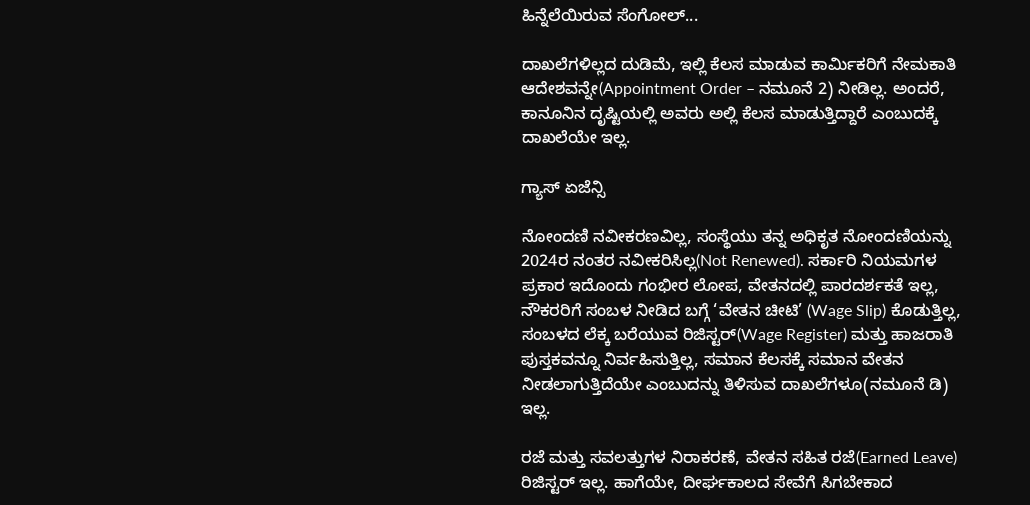ಹಿನ್ನೆಲೆಯಿರುವ ಸೆಂಗೋಲ್...

ದಾಖಲೆಗಳಿಲ್ಲದ ದುಡಿಮೆ, ಇಲ್ಲಿ ಕೆಲಸ ಮಾಡುವ ಕಾರ್ಮಿಕರಿಗೆ ನೇಮಕಾತಿ ಆದೇಶವನ್ನೇ(Appointment Order – ನಮೂನೆ 2) ನೀಡಿಲ್ಲ. ಅಂದರೆ, ಕಾನೂನಿನ ದೃಷ್ಟಿಯಲ್ಲಿ ಅವರು ಅಲ್ಲಿ ಕೆಲಸ ಮಾಡುತ್ತಿದ್ದಾರೆ ಎಂಬುದಕ್ಕೆ ದಾಖಲೆಯೇ ಇಲ್ಲ.

ಗ್ಯಾಸ್‌ ಏಜೆನ್ಸಿ

ನೋಂದಣಿ ನವೀಕರಣವಿಲ್ಲ, ಸಂಸ್ಥೆಯು ತನ್ನ ಅಧಿಕೃತ ನೋಂದಣಿಯನ್ನು 2024ರ ನಂತರ ನವೀಕರಿಸಿಲ್ಲ(Not Renewed). ಸರ್ಕಾರಿ ನಿಯಮಗಳ ಪ್ರಕಾರ ಇದೊಂದು ಗಂಭೀರ ಲೋಪ‌, ವೇತನದಲ್ಲಿ ಪಾರದರ್ಶಕತೆ ಇಲ್ಲ, ನೌಕರರಿಗೆ ಸಂಬಳ ನೀಡಿದ ಬಗ್ಗೆ ‘ವೇತನ ಚೀಟಿ’ (Wage Slip) ಕೊಡುತ್ತಿಲ್ಲ, ಸಂಬಳದ ಲೆಕ್ಕ ಬರೆಯುವ ರಿಜಿಸ್ಟರ್(Wage Register) ಮತ್ತು ಹಾಜರಾತಿ ಪುಸ್ತಕವನ್ನೂ ನಿರ್ವಹಿಸುತ್ತಿಲ್ಲ, ಸಮಾನ ಕೆಲಸಕ್ಕೆ ಸಮಾನ ವೇತನ ನೀಡಲಾಗುತ್ತಿದೆಯೇ ಎಂಬುದನ್ನು ತಿಳಿಸುವ ದಾಖಲೆಗಳೂ(ನಮೂನೆ ಡಿ) ಇಲ್ಲ.

ರಜೆ ಮತ್ತು ಸವಲತ್ತುಗಳ ನಿರಾಕರಣೆ, ವೇತನ ಸಹಿತ ರಜೆ(Earned Leave) ರಿಜಿಸ್ಟರ್ ಇಲ್ಲ. ಹಾಗೆಯೇ, ದೀರ್ಘಕಾಲದ ಸೇವೆಗೆ ಸಿಗಬೇಕಾದ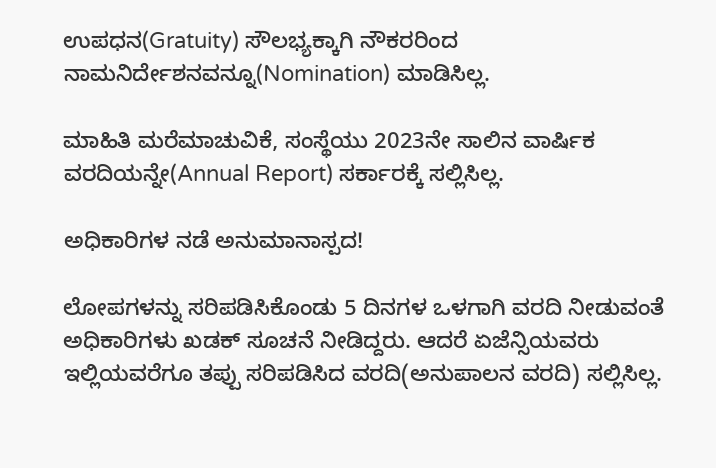ಉಪಧನ(Gratuity) ಸೌಲಭ್ಯಕ್ಕಾಗಿ ನೌಕರರಿಂದ ನಾಮನಿರ್ದೇಶನವನ್ನೂ(Nomination) ಮಾಡಿಸಿಲ್ಲ.

ಮಾಹಿತಿ ಮರೆಮಾಚುವಿಕೆ, ಸಂಸ್ಥೆಯು 2023ನೇ ಸಾಲಿನ ವಾರ್ಷಿಕ ವರದಿಯನ್ನೇ(Annual Report) ಸರ್ಕಾರಕ್ಕೆ ಸಲ್ಲಿಸಿಲ್ಲ.

ಅಧಿಕಾರಿಗಳ ನಡೆ ಅನುಮಾನಾಸ್ಪದ!

ಲೋಪಗಳನ್ನು ಸರಿಪಡಿಸಿಕೊಂಡು 5 ದಿನಗಳ ಒಳಗಾಗಿ ವರದಿ ನೀಡುವಂತೆ ಅಧಿಕಾರಿಗಳು ಖಡಕ್ ಸೂಚನೆ ನೀಡಿದ್ದರು. ಆದರೆ ಏಜೆನ್ಸಿಯವರು ಇಲ್ಲಿಯವರೆಗೂ ತಪ್ಪು ಸರಿಪಡಿಸಿದ ವರದಿ(ಅನುಪಾಲನ ವರದಿ) ಸಲ್ಲಿಸಿಲ್ಲ.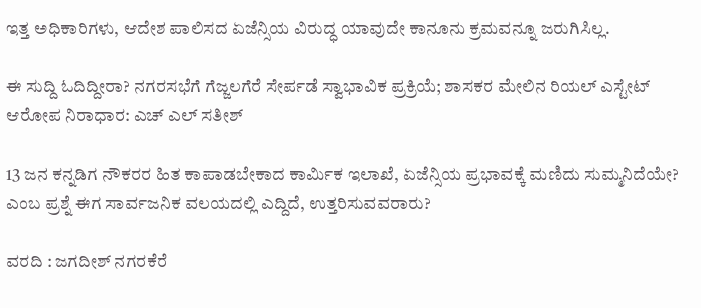ಇತ್ತ ಅಧಿಕಾರಿಗಳು, ಆದೇಶ ಪಾಲಿಸದ ಏಜೆನ್ಸಿಯ ವಿರುದ್ಧ ಯಾವುದೇ ಕಾನೂನು ಕ್ರಮವನ್ನೂ ಜರುಗಿಸಿಲ್ಲ.

ಈ ಸುದ್ದಿ ಓದಿದ್ದೀರಾ? ನಗರಸಭೆಗೆ ಗೆಜ್ಜಲಗೆರೆ ಸೇರ್ಪಡೆ ಸ್ವಾಭಾವಿಕ ಪ್ರಕ್ರಿಯೆ; ಶಾಸಕರ ಮೇಲಿನ ರಿಯಲ್ ಎಸ್ಟೇಟ್ ಆರೋಪ ನಿರಾಧಾರ: ಎಚ್ ಎಲ್ ಸತೀಶ್

13 ಜನ ಕನ್ನಡಿಗ ನೌಕರರ ಹಿತ ಕಾಪಾಡಬೇಕಾದ ಕಾರ್ಮಿಕ ಇಲಾಖೆ, ಏಜೆನ್ಸಿಯ ಪ್ರಭಾವಕ್ಕೆ ಮಣಿದು ಸುಮ್ಮನಿದೆಯೇ? ಎಂಬ ಪ್ರಶ್ನೆ ಈಗ ಸಾರ್ವಜನಿಕ ವಲಯದಲ್ಲಿ ಎದ್ದಿದೆ, ಉತ್ತರಿಸುವವರಾರು?

ವರದಿ : ಜಗದೀಶ್‌ ನಗರಕೆರೆ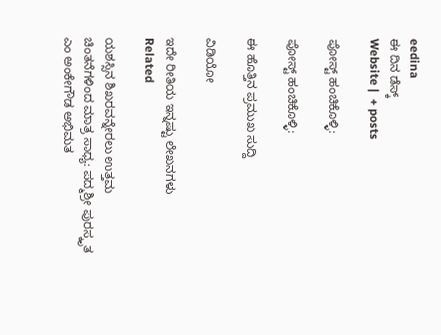eedina
ಈ ದಿನ ಡೆಸ್ಕ್‌
Website |  + posts

ಪೋಸ್ಟ್ ಹಂಚಿಕೊಳ್ಳಿ:

ಪೋಸ್ಟ್ ಹಂಚಿಕೊಳ್ಳಿ:

ಈ ಹೊತ್ತಿನ ಪ್ರಮುಖ ಸುದ್ದಿ

ವಿಡಿಯೋ

ಇದೇ ರೀತಿಯ ಇನ್ನಷ್ಟು ಲೇಖನಗಳು
Related

ಯಶಸ್ಸಿನ ಶಿಖರವನ್ನೇರಲು ಉತ್ತಮ ಚಿಂತನೆಗಳಿಂದ ಮಾತ್ರ ಸಾಧ್ಯ: ಪದ್ಮಶ್ರೀ ಪುರಸ್ಕೃತ ಎಂ ಅಂಕೇಗೌಡ ಅಭಿಮತ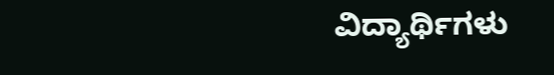ವಿದ್ಯಾರ್ಥಿಗಳು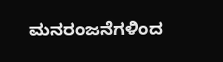ಮನರಂಜನೆಗಳಿಂದ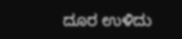ದೂರ ಉಳಿದು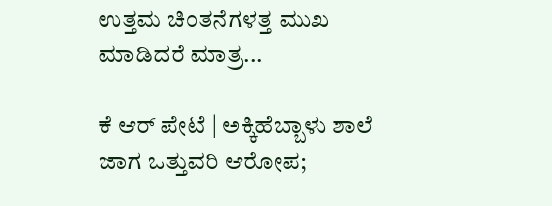ಉತ್ತಮ ಚಿಂತನೆಗಳತ್ತ ಮುಖ ಮಾಡಿದರೆ ಮಾತ್ರ...

ಕೆ ಆರ್ ಪೇಟೆ | ಅಕ್ಕಿಹೆಬ್ಬಾಳು ಶಾಲೆ ಜಾಗ ಒತ್ತುವರಿ ಆರೋಪ;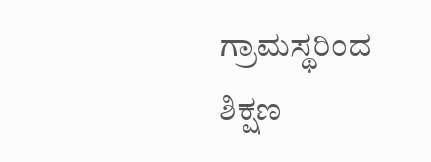ಗ್ರಾಮಸ್ಥರಿಂದ ಶಿಕ್ಷಣ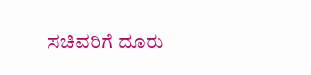ಸಚಿವರಿಗೆ ದೂರು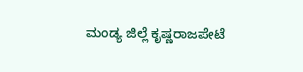ಮಂಡ್ಯ ಜಿಲ್ಲೆ ಕೃಷ್ಣರಾಜಪೇಟೆ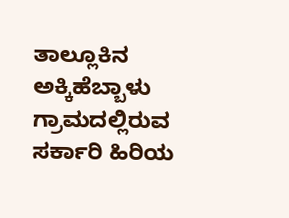ತಾಲ್ಲೂಕಿನ ಅಕ್ಕಿಹೆಬ್ಬಾಳು ಗ್ರಾಮದಲ್ಲಿರುವ ಸರ್ಕಾರಿ ಹಿರಿಯ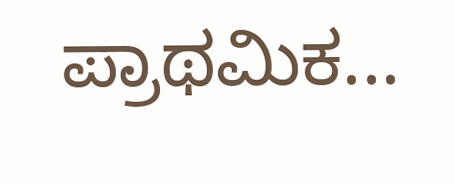ಪ್ರಾಥಮಿಕ...